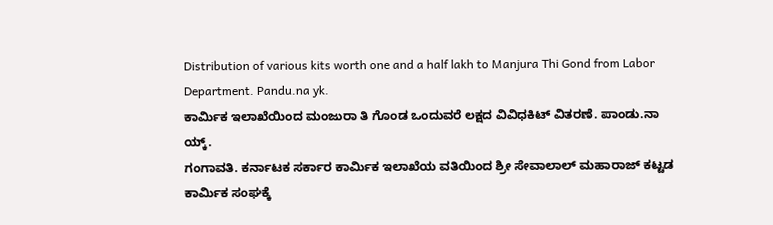Distribution of various kits worth one and a half lakh to Manjura Thi Gond from Labor Department. Pandu.na yk.
ಕಾರ್ಮಿಕ ಇಲಾಖೆಯಿಂದ ಮಂಜುರಾ ತಿ ಗೊಂಡ ಒಂದುವರೆ ಲಕ್ಷದ ವಿವಿಧಕಿಟ್ ವಿತರಣೆ. ಪಾಂಡು.ನಾ ಯ್ಕ್.
ಗಂಗಾವತಿ. ಕರ್ನಾಟಕ ಸರ್ಕಾರ ಕಾರ್ಮಿಕ ಇಲಾಖೆಯ ವತಿಯಿಂದ ಶ್ರೀ ಸೇವಾಲಾಲ್ ಮಹಾರಾಜ್ ಕಟ್ಟಡ ಕಾರ್ಮಿಕ ಸಂಘಕ್ಕೆ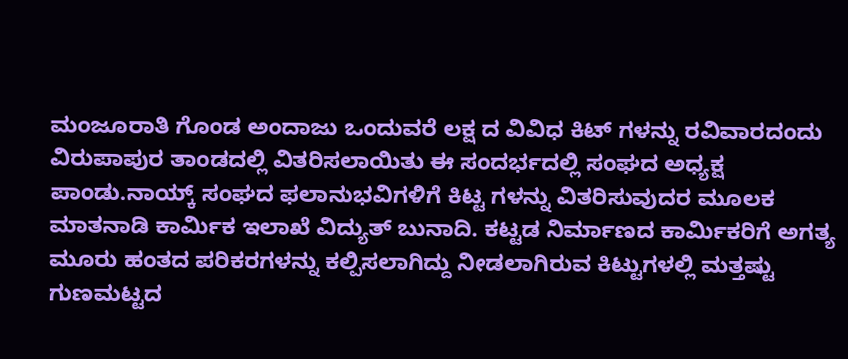ಮಂಜೂರಾತಿ ಗೊಂಡ ಅಂದಾಜು ಒಂದುವರೆ ಲಕ್ಷ ದ ವಿವಿಧ ಕಿಟ್ ಗಳನ್ನು ರವಿವಾರದಂದು ವಿರುಪಾಪುರ ತಾಂಡದಲ್ಲಿ ವಿತರಿಸಲಾಯಿತು ಈ ಸಂದರ್ಭದಲ್ಲಿ ಸಂಘದ ಅಧ್ಯಕ್ಷ ಪಾಂಡು.ನಾಯ್ಕ್ ಸಂಘದ ಫಲಾನುಭವಿಗಳಿಗೆ ಕಿಟ್ಟ ಗಳನ್ನು ವಿತರಿಸುವುದರ ಮೂಲಕ ಮಾತನಾಡಿ ಕಾರ್ಮಿಕ ಇಲಾಖೆ ವಿದ್ಯುತ್ ಬುನಾದಿ. ಕಟ್ಟಡ ನಿರ್ಮಾಣದ ಕಾರ್ಮಿಕರಿಗೆ ಅಗತ್ಯ ಮೂರು ಹಂತದ ಪರಿಕರಗಳನ್ನು ಕಲ್ಪಿಸಲಾಗಿದ್ದು ನೀಡಲಾಗಿರುವ ಕಿಟ್ಟುಗಳಲ್ಲಿ ಮತ್ತಷ್ಟು ಗುಣಮಟ್ಟದ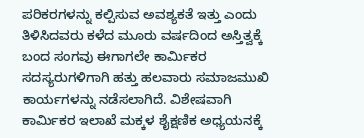ಪರಿಕರಗಳನ್ನು ಕಲ್ಪಿಸುವ ಅವಶ್ಯಕತೆ ಇತ್ತು ಎಂದು ತಿಳಿಸಿದವರು ಕಳೆದ ಮೂರು ವರ್ಷದಿಂದ ಅಸ್ತಿತ್ವಕ್ಕೆ ಬಂದ ಸಂಗವು ಈಗಾಗಲೇ ಕಾರ್ಮಿಕರ ಸದಸ್ಯರುಗಳಿಗಾಗಿ ಹತ್ತು ಹಲವಾರು ಸಮಾಜಮುಖಿ ಕಾರ್ಯಗಳನ್ನು ನಡೆಸಲಾಗಿದೆ. ವಿಶೇಷವಾಗಿ ಕಾರ್ಮಿಕರ ಇಲಾಖೆ ಮಕ್ಕಳ ಶೈಕ್ಷಣಿಕ ಅಧ್ಯಯನಕ್ಕೆ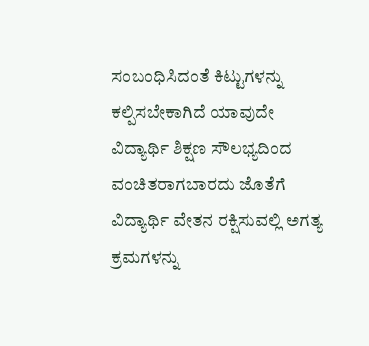ಸಂಬಂಧಿಸಿದಂತೆ ಕಿಟ್ಟುಗಳನ್ನು ಕಲ್ಪಿಸಬೇಕಾಗಿದೆ ಯಾವುದೇ ವಿದ್ಯಾರ್ಥಿ ಶಿಕ್ಷಣ ಸೌಲಭ್ಯದಿಂದ ವಂಚಿತರಾಗಬಾರದು ಜೊತೆಗೆ ವಿದ್ಯಾರ್ಥಿ ವೇತನ ರಕ್ಷಿಸುವಲ್ಲಿ ಅಗತ್ಯ ಕ್ರಮಗಳನ್ನು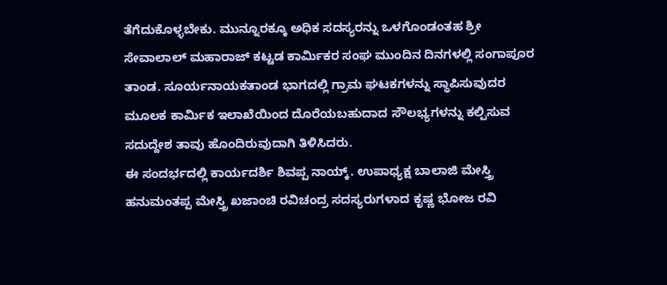ತೆಗೆದುಕೊಳ್ಳಬೇಕು. ಮುನ್ನೂರಕ್ಕೂ ಅಧಿಕ ಸದಸ್ಯರನ್ನು ಒಳಗೊಂಡಂತಹ ಶ್ರೀ ಸೇವಾಲಾಲ್ ಮಹಾರಾಜ್ ಕಟ್ಟಡ ಕಾರ್ಮಿಕರ ಸಂಘ ಮುಂದಿನ ದಿನಗಳಲ್ಲಿ ಸಂಗಾಪೂರ ತಾಂಡ. ಸೂರ್ಯನಾಯಕತಾಂಡ ಭಾಗದಲ್ಲಿ ಗ್ರಾಮ ಘಟಕಗಳನ್ನು ಸ್ಥಾಪಿಸುವುದರ ಮೂಲಕ ಕಾರ್ಮಿಕ ಇಲಾಖೆಯಿಂದ ದೊರೆಯಬಹುದಾದ ಸೌಲಭ್ಯಗಳನ್ನು ಕಲ್ಪಿಸುವ ಸದುದ್ದೇಶ ತಾವು ಹೊಂದಿರುವುದಾಗಿ ತಿಳಿಸಿದರು.
ಈ ಸಂದರ್ಭದಲ್ಲಿ ಕಾರ್ಯದರ್ಶಿ ಶಿವಪ್ಪ ನಾಯ್ಕ್. ಉಪಾಧ್ಯಕ್ಷ ಬಾಲಾಜಿ ಮೇಸ್ತ್ರಿ ಹನುಮಂತಪ್ಪ ಮೇಸ್ತ್ರಿ ಖಜಾಂಚಿ ರವಿಚಂದ್ರ ಸದಸ್ಯರುಗಳಾದ ಕೃಷ್ಣ ಭೋಜ ರವಿ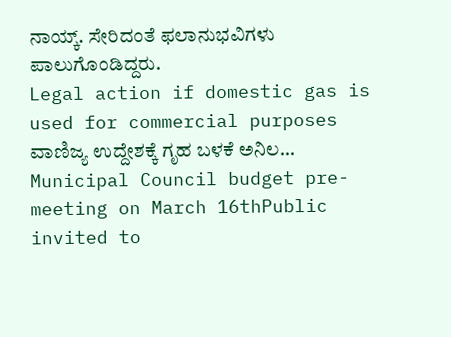ನಾಯ್ಕ್. ಸೇರಿದಂತೆ ಫಲಾನುಭವಿಗಳು ಪಾಲುಗೊಂಡಿದ್ದರು.
Legal action if domestic gas is used for commercial purposes ವಾಣಿಜ್ಯ ಉದ್ದೇಶಕ್ಕೆ ಗೃಹ ಬಳಕೆ ಅನಿಲ…
Municipal Council budget pre-meeting on March 16thPublic invited to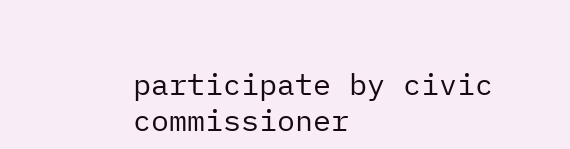participate by civic commissioner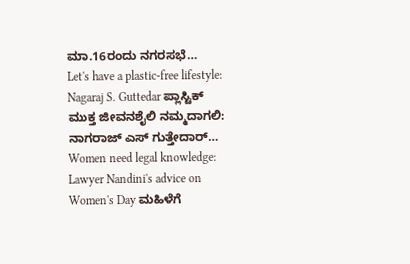ಮಾ.16ರಂದು ನಗರಸಭೆ…
Let's have a plastic-free lifestyle: Nagaraj S. Guttedar ಪ್ಲಾಸ್ಟಿಕ್ ಮುಕ್ತ ಜೀವನಶೈಲಿ ನಮ್ಮದಾಗಲಿ: ನಾಗರಾಜ್ ಎಸ್ ಗುತ್ತೇದಾರ್…
Women need legal knowledge: Lawyer Nandini's advice on Women's Day ಮಹಿಳೆಗೆ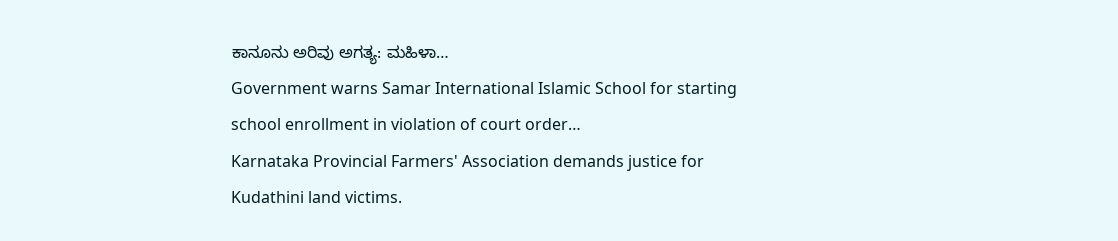ಕಾನೂನು ಅರಿವು ಅಗತ್ಯ: ಮಹಿಳಾ…
Government warns Samar International Islamic School for starting school enrollment in violation of court order…
Karnataka Provincial Farmers' Association demands justice for Kudathini land victims.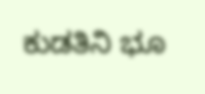ಕುಡತಿನಿ ಭೂ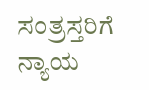ಸಂತ್ರಸ್ತರಿಗೆ ನ್ಯಾಯ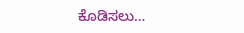ಕೊಡಿಸಲು…